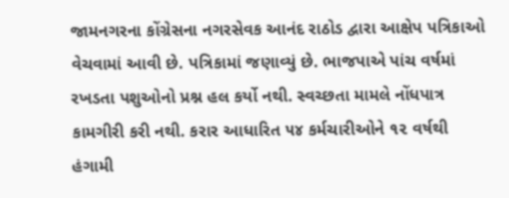જામનગરના કોંગ્રેસના નગરસેવક આનંદ રાઠોડ દ્વારા આક્ષેપ પત્રિકાઓ વેચવામાં આવી છે. પત્રિકામાં જણાવ્યું છે. ભાજપાએ પાંચ વર્ષમાં રખડતા પશુઓનો પ્રશ્ન હલ કર્યો નથી. સ્વચ્છતા મામલે નોંધપાત્ર કામગીરી કરી નથી. કરાર આધારિત ૫૪ કર્મચારીઓને ૧૨ વર્ષથી હંગામી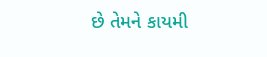છે તેમને કાયમી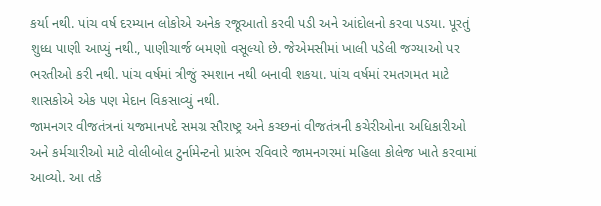કર્યા નથી. પાંચ વર્ષ દરમ્યાન લોકોએ અનેક રજૂઆતો કરવી પડી અને આંદોલનો કરવા પડયા. પૂરતું શુધ્ધ પાણી આપ્યું નથી., પાણીચાર્જ બમણો વસૂલ્યો છે. જેએમસીમાં ખાલી પડેલી જગ્યાઓ પર ભરતીઓ કરી નથી. પાંચ વર્ષમાં ત્રીજું સ્મશાન નથી બનાવી શકયા. પાંચ વર્ષમાં રમતગમત માટે શાસકોએ એક પણ મેદાન વિકસાવ્યું નથી.
જામનગર વીજતંત્રનાં યજમાનપદે સમગ્ર સૌરાષ્ટ્ર અને કચ્છનાં વીજતંત્રની કચેરીઓના અધિકારીઓ અને કર્મચારીઓ માટે વોલીબોલ ટુર્નામેન્ટનો પ્રારંભ રવિવારે જામનગરમાં મહિલા કોલેજ ખાતે કરવામાં આવ્યો. આ તકે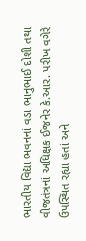ભારતીય વિદ્યા ભવનનાં વડા ભાનુભાઈ દોશી તથા વીજતંત્રનાં અધિક્ષક ઈજનેર કે.આર. પરીખ વગેરે ઉપસ્થિત રહ્યા હતાં અને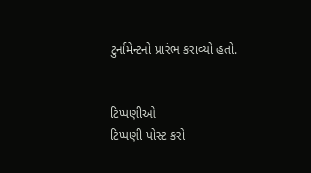ટુર્નામેન્ટનો પ્રારંભ કરાવ્યો હતો.


ટિપ્પણીઓ
ટિપ્પણી પોસ્ટ કરો